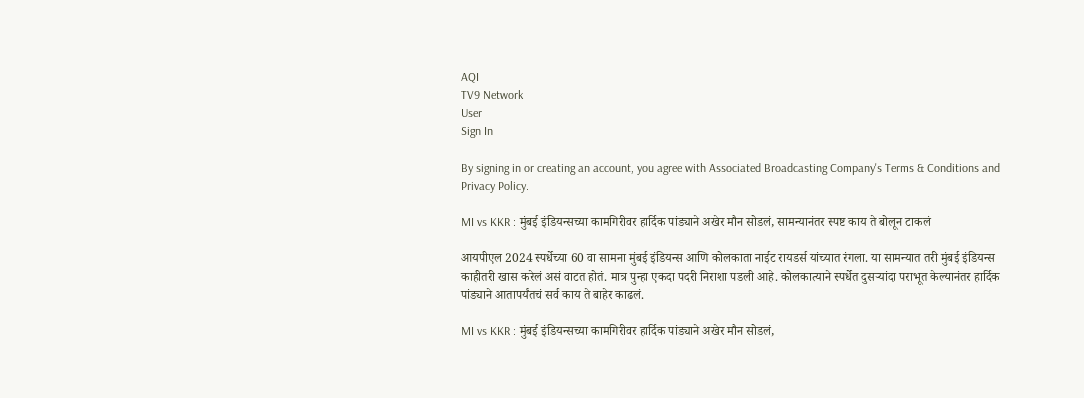AQI
TV9 Network
User
Sign In

By signing in or creating an account, you agree with Associated Broadcasting Company's Terms & Conditions and Privacy Policy.

MI vs KKR : मुंबई इंडियन्सच्या कामगिरीवर हार्दिक पांड्याने अखेर मौन सोडलं, सामन्यानंतर स्पष्ट काय ते बोलून टाकलं

आयपीएल 2024 स्पर्धेच्या 60 वा सामना मुंबई इंडियन्स आणि कोलकाता नाईट रायडर्स यांच्यात रंगला. या सामन्यात तरी मुंबई इंडियन्स काहीतरी खास करेलं असं वाटत होतं. मात्र पुन्हा एकदा पदरी निराशा पडली आहे. कोलकात्याने स्पर्धेत दुसऱ्यांदा पराभूत केल्यानंतर हार्दिक पांड्याने आतापर्यंतचं सर्व काय ते बाहेर काढलं.

MI vs KKR : मुंबई इंडियन्सच्या कामगिरीवर हार्दिक पांड्याने अखेर मौन सोडलं,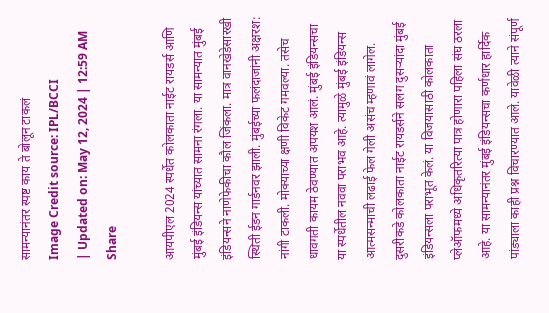सामन्यानंतर स्पष्ट काय ते बोलून टाकलं
Image Credit source: IPL/BCCI
| Updated on: May 12, 2024 | 12:59 AM
Share

आयपीएल 2024 स्पर्धेत कोलकाता नाईट रायडर्स आणि मुंबई इंडियन्स यांच्यात सामना रंगला. या सामन्यात मुंबई इंडियन्सने नाणेफेकीचा कौल जिंकला. मात्र वानखेडेसारखी स्थिती ईडन गार्डनवर झाली. मुंबईच्या फलंदाजांनी अक्षरश: नांगी टाकली. मोक्याच्या क्षणी विकेट गमवल्या. तसेच धावगती कायम ठेवण्यात अपयश आलं. मुंबई इंडियन्सचा या स्पर्धेतील नववा पराभव आहे. त्यामुळे मुंबई इंडियन्स आत्मसन्माची लढाई फेल गेली असंच म्हणावं लागेल. दुसरीकडे कोलकाता नाईट रायडर्सने सलग दुसऱ्यांदा मुंबई इंडियन्सला पराभूत केलं. या विजयासाठी कोलकाता प्लेऑफमध्ये अधिकृतरित्या पात्र होणारा पहिला संघ ठरला आहे. या सामन्यानंतर मुंबई इंडियन्सचा कर्णधार हार्दिक पांड्याला काही प्रश्न विचारण्यात आले. यावेळी त्याने संपूर्ण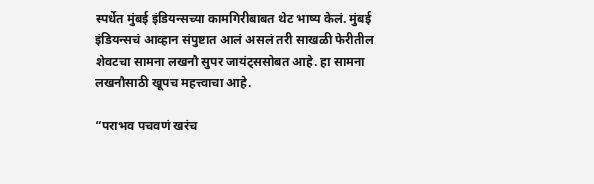स्पर्धेत मुंबई इंडियन्सच्या कामगिरीबाबत थेट भाष्य केलं. मुंबई इंडियन्सचं आव्हान संपुष्टात आलं असलं तरी साखळी फेरीतील शेवटचा सामना लखनौ सुपर जायंट्ससोबत आहे. हा सामना लखनौसाठी खूपच महत्त्वाचा आहे.

“पराभव पचवणं खरंच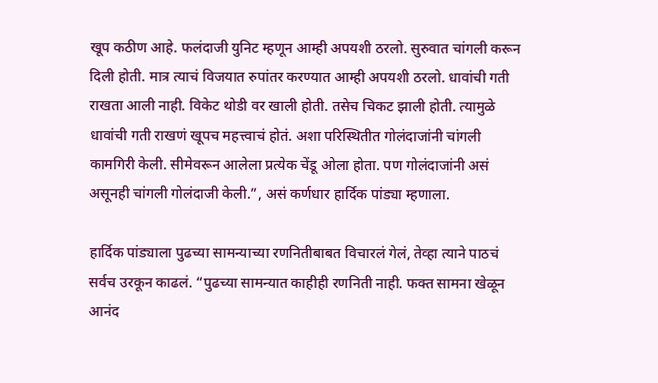खूप कठीण आहे. फलंदाजी युनिट म्हणून आम्ही अपयशी ठरलो. सुरुवात चांगली करून दिली होती. मात्र त्याचं विजयात रुपांतर करण्यात आम्ही अपयशी ठरलो. धावांची गती राखता आली नाही. विकेट थोडी वर खाली होती. तसेच चिकट झाली होती. त्यामुळे धावांची गती राखणं खूपच महत्त्वाचं होतं. अशा परिस्थितीत गोलंदाजांनी चांगली कामगिरी केली. सीमेवरून आलेला प्रत्येक चेंडू ओला होता. पण गोलंदाजांनी असं असूनही चांगली गोलंदाजी केली.”, असं कर्णधार हार्दिक पांड्या म्हणाला.

हार्दिक पांड्याला पुढच्या सामन्याच्या रणनितीबाबत विचारलं गेलं, तेव्हा त्याने पाठचं सर्वच उरकून काढलं. “पुढच्या सामन्यात काहीही रणनिती नाही. फक्त सामना खेळून आनंद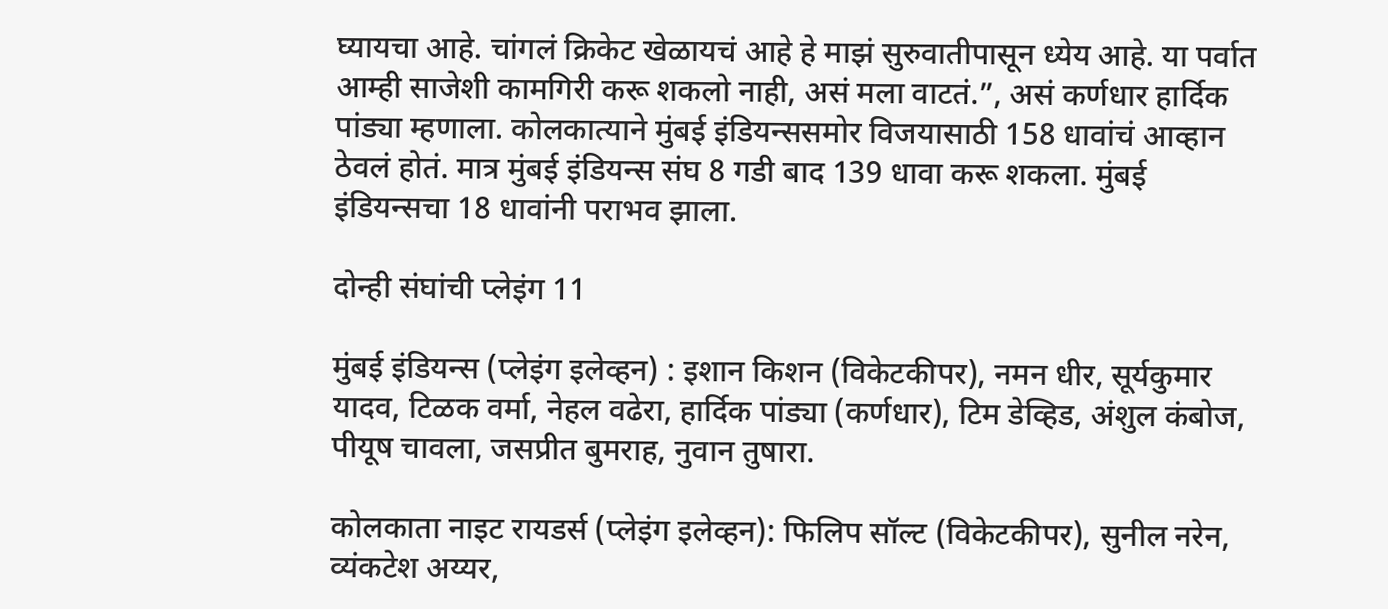घ्यायचा आहे. चांगलं क्रिकेट खेळायचं आहे हे माझं सुरुवातीपासून ध्येय आहे. या पर्वात आम्ही साजेशी कामगिरी करू शकलो नाही, असं मला वाटतं.”, असं कर्णधार हार्दिक पांड्या म्हणाला. कोलकात्याने मुंबई इंडियन्ससमोर विजयासाठी 158 धावांचं आव्हान ठेवलं होतं. मात्र मुंबई इंडियन्स संघ 8 गडी बाद 139 धावा करू शकला. मुंबई इंडियन्सचा 18 धावांनी पराभव झाला.

दोन्ही संघांची प्लेइंग 11

मुंबई इंडियन्स (प्लेइंग इलेव्हन) : इशान किशन (विकेटकीपर), नमन धीर, सूर्यकुमार यादव, टिळक वर्मा, नेहल वढेरा, हार्दिक पांड्या (कर्णधार), टिम डेव्हिड, अंशुल कंबोज, पीयूष चावला, जसप्रीत बुमराह, नुवान तुषारा.

कोलकाता नाइट रायडर्स (प्लेइंग इलेव्हन): फिलिप सॉल्ट (विकेटकीपर), सुनील नरेन, व्यंकटेश अय्यर,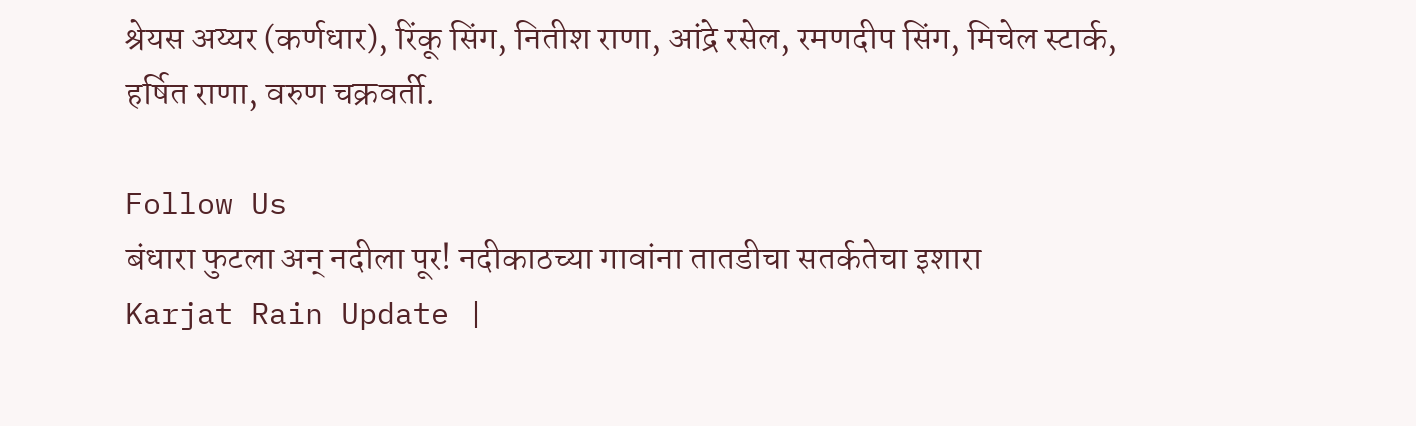श्रेयस अय्यर (कर्णधार), रिंकू सिंग, नितीश राणा, आंद्रे रसेल, रमणदीप सिंग, मिचेल स्टार्क, हर्षित राणा, वरुण चक्रवर्ती.

Follow Us
बंधारा फुटला अन् नदीला पूर! नदीकाठच्या गावांना तातडीचा सतर्कतेचा इशारा
Karjat Rain Update |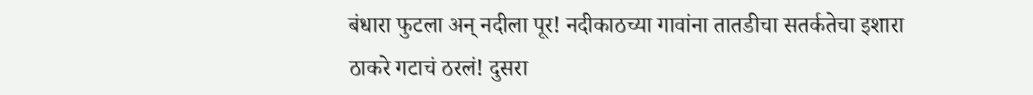बंधारा फुटला अन् नदीला पूर! नदीकाठच्या गावांना तातडीचा सतर्कतेचा इशारा
ठाकरे गटाचं ठरलं! दुसरा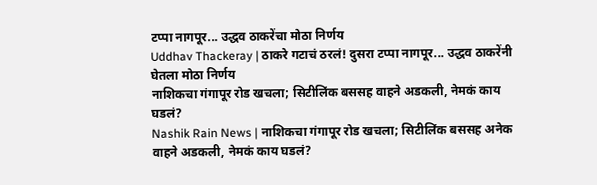टप्पा नागपूर... उद्धव ठाकरेंचा मोठा निर्णय
Uddhav Thackeray | ठाकरे गटाचं ठरलं! दुसरा टप्पा नागपूर... उद्धव ठाकरेंनी घेतला मोठा निर्णय
नाशिकचा गंगापूर रोड खचला; सिटीलिंक बससह वाहने अडकली, नेमकं काय घडलं?
Nashik Rain News | नाशिकचा गंगापूर रोड खचला; सिटीलिंक बससह अनेक वाहने अडकली, नेमकं काय घडलं?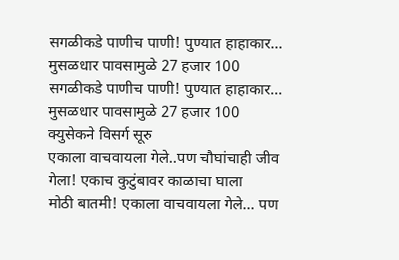सगळीकडे पाणीच पाणी! पुण्यात हाहाकार... मुसळधार पावसामुळे 27 हजार 100
सगळीकडे पाणीच पाणी! पुण्यात हाहाकार... मुसळधार पावसामुळे 27 हजार 100 क्युसेकने विसर्ग सूरु
एकाला वाचवायला गेले..पण चौघांचाही जीव गेला! एकाच कुटुंबावर काळाचा घाला
मोठी बातमी! एकाला वाचवायला गेले... पण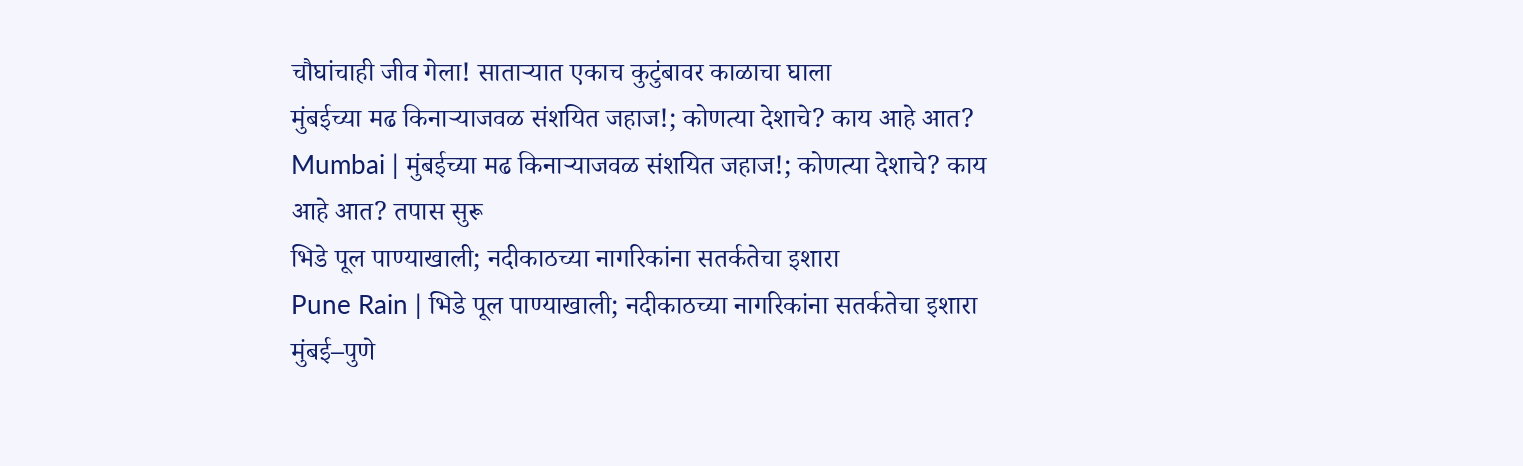चौघांचाही जीव गेला! साताऱ्यात एकाच कुटुंबावर काळाचा घाला
मुंबईच्या मढ किनाऱ्याजवळ संशयित जहाज!; कोणत्या देशाचे? काय आहे आत?
Mumbai | मुंबईच्या मढ किनाऱ्याजवळ संशयित जहाज!; कोणत्या देशाचे? काय आहे आत? तपास सुरू
भिडे पूल पाण्याखाली; नदीकाठच्या नागरिकांना सतर्कतेचा इशारा
Pune Rain | भिडे पूल पाण्याखाली; नदीकाठच्या नागरिकांना सतर्कतेचा इशारा
मुंबई–पुणे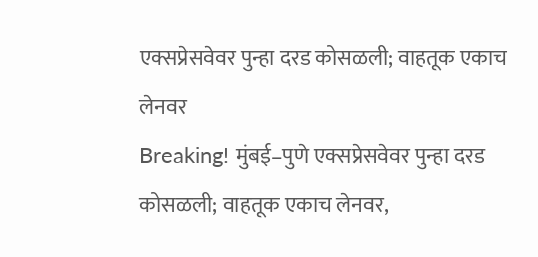एक्सप्रेसवेवर पुन्हा दरड कोसळली; वाहतूक एकाच लेनवर
Breaking! मुंबई–पुणे एक्सप्रेसवेवर पुन्हा दरड कोसळली; वाहतूक एकाच लेनवर,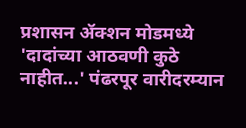प्रशासन ॲक्शन मोडमध्ये
'दादांच्या आठवणी कुठे नाहीत...' पंढरपूर वारीदरम्यान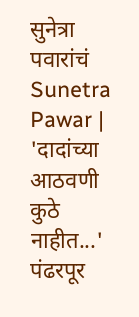सुनेत्रा पवारांचं
Sunetra Pawar | 'दादांच्या आठवणी कुठे नाहीत...' पंढरपूर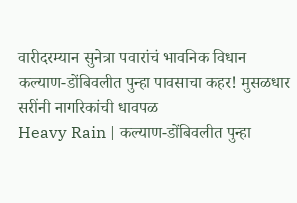वारीदरम्यान सुनेत्रा पवारांचं भावनिक विधान
कल्याण-डोंबिवलीत पुन्हा पावसाचा कहर! मुसळधार सरींनी नागरिकांची धावपळ
Heavy Rain | कल्याण-डोंबिवलीत पुन्हा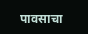पावसाचा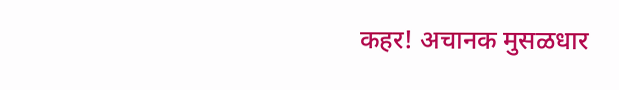कहर! अचानक मुसळधार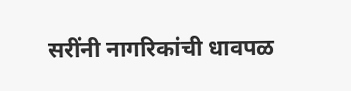सरींनी नागरिकांची धावपळ